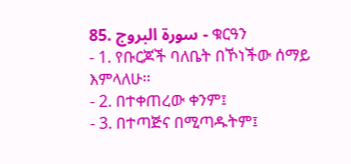85. سورة البروج - ቁርዓን
- 1. የቡርጆች ባለቤት በኾነችው ሰማይ እምላለሁ፡፡
- 2. በተቀጠረው ቀንም፤
- 3. በተጣጅና በሚጣዱትም፤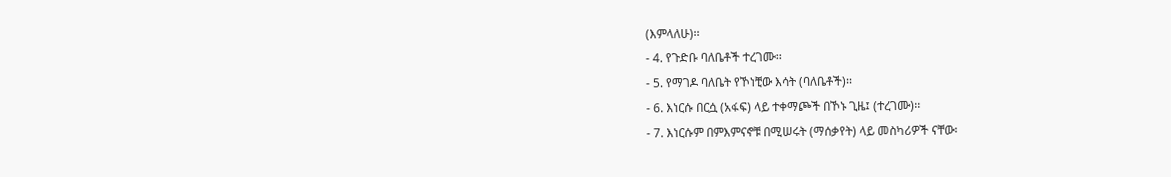(እምላለሁ)፡፡
- 4. የጉድቡ ባለቤቶች ተረገሙ፡፡
- 5. የማገዶ ባለቤት የኾነቺው እሳት (ባለቤቶች)፡፡
- 6. እነርሱ በርሷ (አፋፍ) ላይ ተቀማጮች በኾኑ ጊዜ፤ (ተረገሙ)፡፡
- 7. እነርሱም በምእምናኖቹ በሚሠሩት (ማሰቃየት) ላይ መስካሪዎች ናቸው፡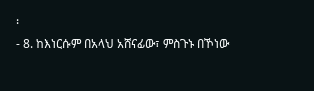፡
- 8. ከእነርሱም በአላህ አሸናፊው፣ ምስጉኑ በኾነው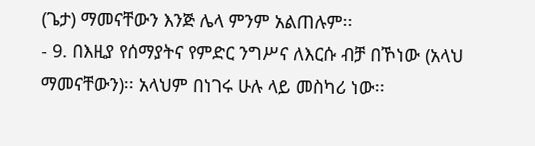(ጌታ) ማመናቸውን እንጅ ሌላ ምንም አልጠሉም፡፡
- 9. በእዚያ የሰማያትና የምድር ንግሥና ለእርሱ ብቻ በኾነው (አላህ ማመናቸውን)፡፡ አላህም በነገሩ ሁሉ ላይ መስካሪ ነው፡፡